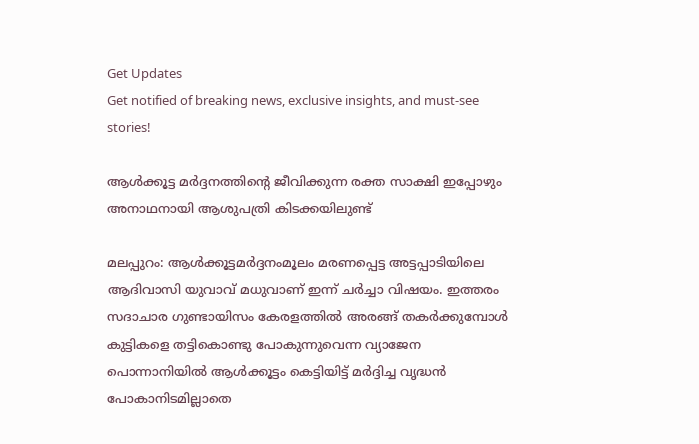Get Updates
Get notified of breaking news, exclusive insights, and must-see stories!

ആള്‍ക്കൂട്ട മര്‍ദ്ദനത്തിന്റെ ജീവിക്കുന്ന രക്ത സാക്ഷി ഇപ്പോഴും അനാഥനായി ആശുപത്രി കിടക്കയിലുണ്ട്

മലപ്പുറം: ആള്‍ക്കൂട്ടമര്‍ദ്ദനംമൂലം മരണപ്പെട്ട അട്ടപ്പാടിയിലെ ആദിവാസി യുവാവ് മധുവാണ് ഇന്ന് ചര്‍ച്ചാ വിഷയം. ഇത്തരം സദാചാര ഗുണ്ടായിസം കേരളത്തില്‍ അരങ്ങ് തകര്‍ക്കുമ്പോള്‍ കുട്ടികളെ തട്ടികൊണ്ടു പോകുന്നുവെന്ന വ്യാജേന പൊന്നാനിയില്‍ ആള്‍ക്കൂട്ടം കെട്ടിയിട്ട് മര്‍ദ്ദിച്ച വൃദ്ധന്‍ പോകാനിടമില്ലാതെ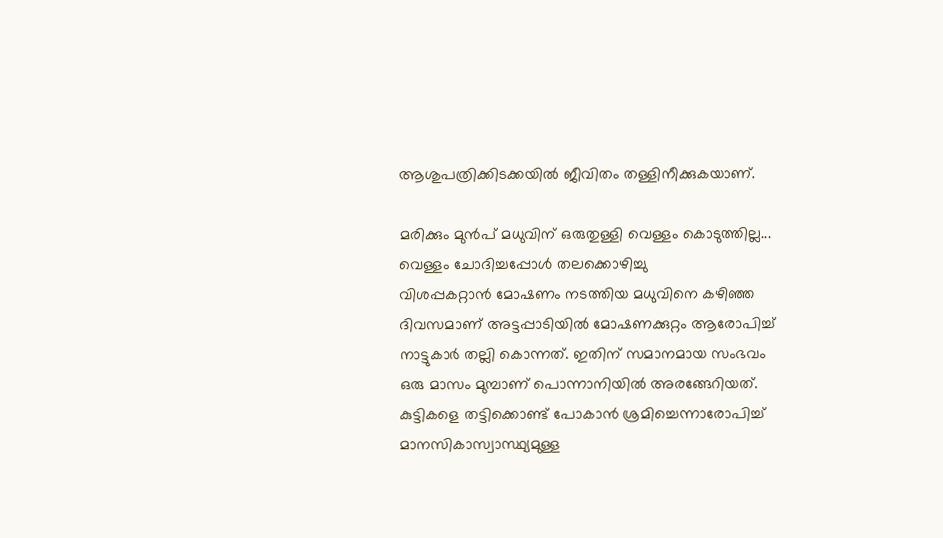ആശുപത്രിക്കിടക്കയില്‍ ജീവിതം തള്ളിനീക്കുകയാണ്.

മരിക്കും മുന്‍പ് മധുവിന് ഒരുതുള്ളി വെള്ളം കൊടുത്തില്ല... വെള്ളം ചോദിച്ചപ്പോള്‍ തലക്കൊഴിച്ചു
വിശപ്പകറ്റാന്‍ മോഷണം നടത്തിയ മധുവിനെ കഴിഞ്ഞ ദിവസമാണ് അട്ടപ്പാടിയില്‍ മോഷണക്കുറ്റം ആരോപിച്ച് നാട്ടുകാര്‍ തല്ലി കൊന്നത്. ഇതിന് സമാനമായ സംഭവം ഒരു മാസം മുമ്പാണ് പൊന്നാനിയില്‍ അരങ്ങേറിയത്. കുട്ടികളെ തട്ടിക്കൊണ്ട് പോകാന്‍ ശ്രമിച്ചെന്നാരോപിച്ച് മാനസികാസ്വാസ്ഥ്യമുള്ള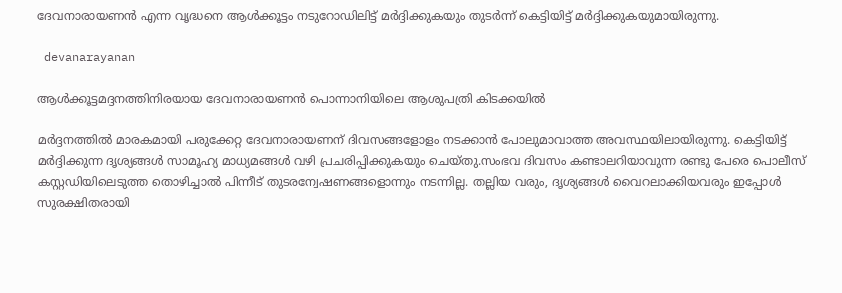ദേവനാരായണന്‍ എന്ന വൃദ്ധനെ ആള്‍ക്കൂട്ടം നടുറോഡിലിട്ട് മര്‍ദ്ദിക്കുകയും തുടര്‍ന്ന് കെട്ടിയിട്ട് മര്‍ദ്ദിക്കുകയുമായിരുന്നു.

 devanarayanan

ആള്‍ക്കൂട്ടമദ്ദനത്തിനിരയായ ദേവനാരായണന്‍ പൊന്നാനിയിലെ ആശുപത്രി കിടക്കയില്‍

മര്‍ദ്ദനത്തില്‍ മാരകമായി പരുക്കേറ്റ ദേവനാരായണന് ദിവസങ്ങളോളം നടക്കാന്‍ പോലുമാവാത്ത അവസ്ഥയിലായിരുന്നു. കെട്ടിയിട്ട് മര്‍ദ്ദിക്കുന്ന ദൃശ്യങ്ങള്‍ സാമൂഹ്യ മാധ്യമങ്ങള്‍ വഴി പ്രചരിപ്പിക്കുകയും ചെയ്തു.സംഭവ ദിവസം കണ്ടാലറിയാവുന്ന രണ്ടു പേരെ പൊലീസ് കസ്റ്റഡിയിലെടുത്ത തൊഴിച്ചാല്‍ പിന്നീട് തുടരന്വേഷണങ്ങളൊന്നും നടന്നില്ല. തല്ലിയ വരും, ദൃശ്യങ്ങള്‍ വൈറലാക്കിയവരും ഇപ്പോള്‍ സുരക്ഷിതരായി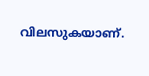വിലസുകയാണ്.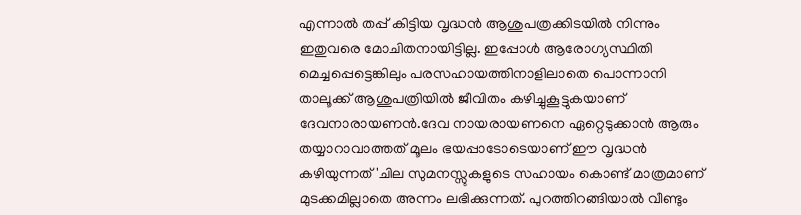എന്നാല്‍ തപ്പ് കിട്ടിയ വൃദ്ധന്‍ ആശുപത്രക്കിടയില്‍ നിന്നും ഇതുവരെ മോചിതനായിട്ടില്ല. ഇപ്പോള്‍ ആരോഗ്യസ്ഥിതി മെച്ചപ്പെട്ടെങ്കിലും പരസഹായത്തിനാളിലാതെ പൊന്നാനി താലൂക്ക് ആശുപത്രിയില്‍ ജീവിതം കഴിച്ചുകൂട്ടുകയാണ് ദേവനാരായണന്‍.ദേവ നായരായണനെ ഏറ്റെടുക്കാന്‍ ആരും തയ്യാറാവാത്തത് മൂലം ഭയപ്പാടോടെയാണ് ഈ വൃദ്ധന്‍ കഴിയുന്നത് 'ചില സുമനസ്സുകളുടെ സഹായം കൊണ്ട് മാത്രമാണ് മുടക്കമില്ലാതെ അന്നം ലഭിക്കുന്നത്. പുറത്തിറങ്ങിയാല്‍ വീണ്ടും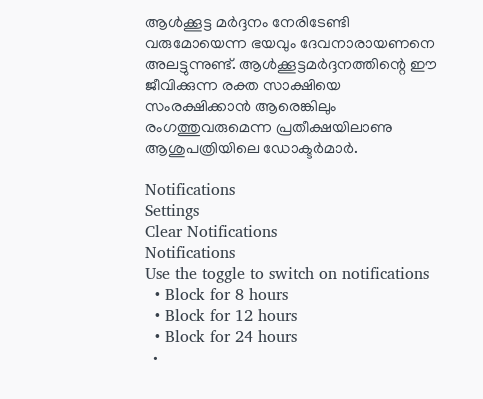ആള്‍ക്കൂട്ട മര്‍ദ്ദനം നേരിടേണ്ടി വരുമോയെന്ന ഭയവും ദേവനാരായണനെ അലട്ടുന്നുണ്ട്. ആള്‍ക്കൂട്ടമര്‍ദ്ദനത്തിന്റെ ഈ ജീവിക്കുന്ന രക്ത സാക്ഷിയെ സംരക്ഷിക്കാന്‍ ആരെങ്കിലും രംഗത്തുവരുമെന്ന പ്രതീക്ഷയിലാണു ആശുപത്രിയിലെ ഡോക്ടര്‍മാര്‍.

Notifications
Settings
Clear Notifications
Notifications
Use the toggle to switch on notifications
  • Block for 8 hours
  • Block for 12 hours
  • Block for 24 hours
  •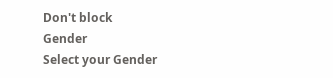Don't block
Gender
Select your Gender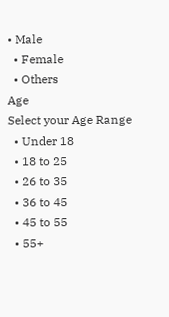• Male
  • Female
  • Others
Age
Select your Age Range
  • Under 18
  • 18 to 25
  • 26 to 35
  • 36 to 45
  • 45 to 55
  • 55+